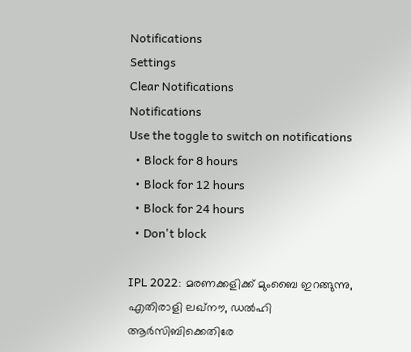Notifications
Settings
Clear Notifications
Notifications
Use the toggle to switch on notifications
  • Block for 8 hours
  • Block for 12 hours
  • Block for 24 hours
  • Don't block

IPL 2022: മരണക്കളിക്ക് മുംബൈ ഇറങ്ങുന്നു, എതിരാളി ലഖ്‌നൗ, ഡല്‍ഹി ആര്‍സിബിക്കെതിരേ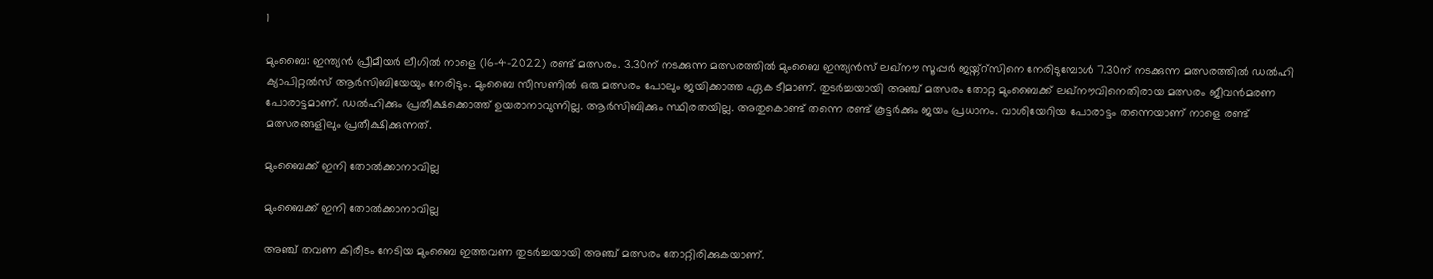1

മുംബൈ: ഇന്ത്യന്‍ പ്രീമീയര്‍ ലീഗില്‍ നാളെ (16-4-2022) രണ്ട് മത്സരം. 3.30ന് നടക്കുന്ന മത്സരത്തില്‍ മുംബൈ ഇന്ത്യന്‍സ് ലഖ്‌നൗ സൂപ്പര്‍ ജയ്ന്റ്‌സിനെ നേരിടുമ്പോള്‍ 7.30ന് നടക്കുന്ന മത്സരത്തില്‍ ഡല്‍ഹി ക്യാപിറ്റല്‍സ് ആര്‍സിബിയേയും നേരിടും. മുംബൈ സീസണില്‍ ഒരു മത്സരം പോലും ജയിക്കാത്ത ഏക ടീമാണ്. തുടര്‍ച്ചയായി അഞ്ച് മത്സരം തോറ്റ മുംബൈക്ക് ലഖ്‌നൗവിനെതിരായ മത്സരം ജീവന്‍മരണ പോരാട്ടമാണ്. ഡല്‍ഹിക്കും പ്രതീക്ഷക്കൊത്ത് ഉയരാനാവുന്നില്ല. ആര്‍സിബിക്കും സ്ഥിരതയില്ല. അതുകൊണ്ട് തന്നെ രണ്ട് കൂട്ടര്‍ക്കും ജയം പ്രധാനം. വാശിയേറിയ പോരാട്ടം തന്നെയാണ് നാളെ രണ്ട് മത്സരങ്ങളിലും പ്രതീക്ഷിക്കുന്നത്.

മുംബൈക്ക് ഇനി തോല്‍ക്കാനാവില്ല

മുംബൈക്ക് ഇനി തോല്‍ക്കാനാവില്ല

അഞ്ച് തവണ കിരീടം നേടിയ മുംബൈ ഇത്തവണ തുടര്‍ച്ചയായി അഞ്ച് മത്സരം തോറ്റിരിക്കുകയാണ്.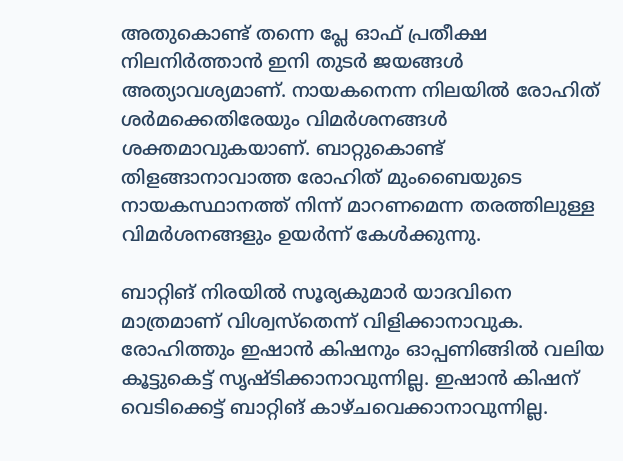അതുകൊണ്ട് തന്നെ പ്ലേ ഓഫ് പ്രതീക്ഷ നിലനിര്‍ത്താന്‍ ഇനി തുടര്‍ ജയങ്ങള്‍ അത്യാവശ്യമാണ്. നായകനെന്ന നിലയില്‍ രോഹിത് ശര്‍മക്കെതിരേയും വിമര്‍ശനങ്ങള്‍ ശക്തമാവുകയാണ്. ബാറ്റുകൊണ്ട് തിളങ്ങാനാവാത്ത രോഹിത് മുംബൈയുടെ നായകസ്ഥാനത്ത് നിന്ന് മാറണമെന്ന തരത്തിലുള്ള വിമര്‍ശനങ്ങളും ഉയര്‍ന്ന് കേള്‍ക്കുന്നു.

ബാറ്റിങ് നിരയില്‍ സൂര്യകുമാര്‍ യാദവിനെ മാത്രമാണ് വിശ്വസ്‌തെന്ന് വിളിക്കാനാവുക. രോഹിത്തും ഇഷാന്‍ കിഷനും ഓപ്പണിങ്ങില്‍ വലിയ കൂട്ടുകെട്ട് സൃഷ്ടിക്കാനാവുന്നില്ല. ഇഷാന്‍ കിഷന് വെടിക്കെട്ട് ബാറ്റിങ് കാഴ്ചവെക്കാനാവുന്നില്ല.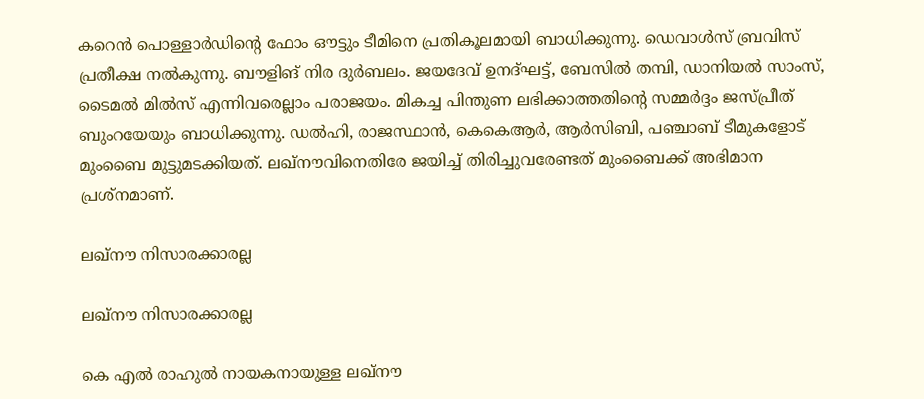കറെന്‍ പൊള്ളാര്‍ഡിന്റെ ഫോം ഔട്ടും ടീമിനെ പ്രതികൂലമായി ബാധിക്കുന്നു. ഡെവാള്‍സ് ബ്രവിസ് പ്രതീക്ഷ നല്‍കുന്നു. ബൗളിങ് നിര ദുര്‍ബലം. ജയദേവ് ഉനദ്ഘട്ട്, ബേസില്‍ തമ്പി, ഡാനിയല്‍ സാംസ്, ടൈമല്‍ മില്‍സ് എന്നിവരെല്ലാം പരാജയം. മികച്ച പിന്തുണ ലഭിക്കാത്തതിന്റെ സമ്മര്‍ദ്ദം ജസ്പ്രീത് ബുംറയേയും ബാധിക്കുന്നു. ഡല്‍ഹി, രാജസ്ഥാന്‍, കെകെആര്‍, ആര്‍സിബി, പഞ്ചാബ് ടീമുകളോട് മുംബൈ മുട്ടുമടക്കിയത്. ലഖ്‌നൗവിനെതിരേ ജയിച്ച് തിരിച്ചുവരേണ്ടത് മുംബൈക്ക് അഭിമാന പ്രശ്‌നമാണ്.

ലഖ്‌നൗ നിസാരക്കാരല്ല

ലഖ്‌നൗ നിസാരക്കാരല്ല

കെ എല്‍ രാഹുല്‍ നായകനായുള്ള ലഖ്‌നൗ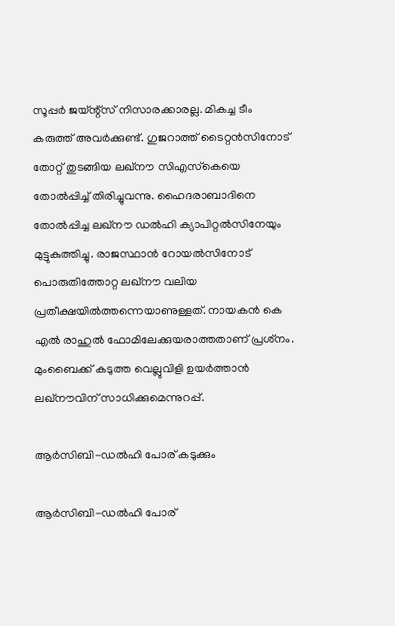സൂപ്പര്‍ ജയ്ന്റ്‌സ് നിസാരക്കാരല്ല. മികച്ച ടീം കരുത്ത് അവര്‍ക്കുണ്ട്. ഗുജറാത്ത് ടൈറ്റന്‍സിനോട് തോറ്റ് തുടങ്ങിയ ലഖ്‌നൗ സിഎസ്‌കെയെ തോല്‍പ്പിച്ച് തിരിച്ചുവന്നു. ഹൈദരാബാദിനെ തോല്‍പ്പിച്ച ലഖ്‌നൗ ഡല്‍ഹി ക്യാപിറ്റല്‍സിനേയും മുട്ടുകുത്തിച്ചു. രാജസ്ഥാന്‍ റോയല്‍സിനോട് പൊരുതിത്തോറ്റ ലഖ്‌നൗ വലിയ പ്രതീക്ഷയില്‍ത്തന്നെയാണുള്ളത്. നായകന്‍ കെ എല്‍ രാഹുല്‍ ഫോമിലേക്കുയരാത്തതാണ് പ്രശ്‌നം. മുംബൈക്ക് കടുത്ത വെല്ലുവിളി ഉയര്‍ത്താന്‍ ലഖ്‌നൗവിന് സാധിക്കുമെന്നുറപ്പ്.

ആര്‍സിബി-ഡല്‍ഹി പോര് കടുക്കും

ആര്‍സിബി-ഡല്‍ഹി പോര്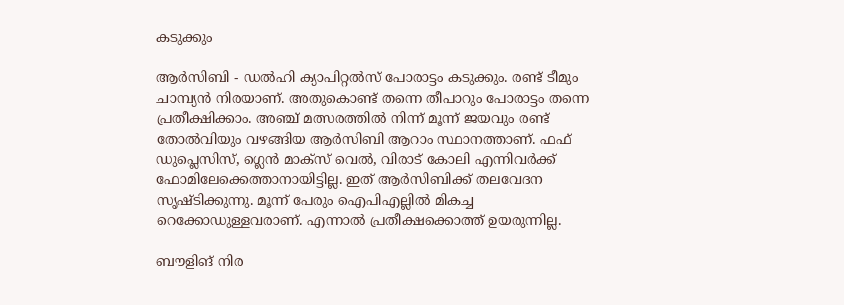കടുക്കും

ആര്‍സിബി - ഡല്‍ഹി ക്യാപിറ്റല്‍സ് പോരാട്ടം കടുക്കും. രണ്ട് ടീമും ചാമ്പ്യന്‍ നിരയാണ്. അതുകൊണ്ട് തന്നെ തീപാറും പോരാട്ടം തന്നെ പ്രതീക്ഷിക്കാം. അഞ്ച് മത്സരത്തില്‍ നിന്ന് മൂന്ന് ജയവും രണ്ട് തോല്‍വിയും വഴങ്ങിയ ആര്‍സിബി ആറാം സ്ഥാനത്താണ്. ഫഫ് ഡുപ്ലെസിസ്, ഗ്ലെന്‍ മാക്‌സ് വെല്‍, വിരാട് കോലി എന്നിവര്‍ക്ക് ഫോമിലേക്കെത്താനായിട്ടില്ല. ഇത് ആര്‍സിബിക്ക് തലവേദന സൃഷ്ടിക്കുന്നു. മൂന്ന് പേരും ഐപിഎല്ലില്‍ മികച്ച റെക്കോഡുള്ളവരാണ്. എന്നാല്‍ പ്രതീക്ഷക്കൊത്ത് ഉയരുന്നില്ല.

ബൗളിങ് നിര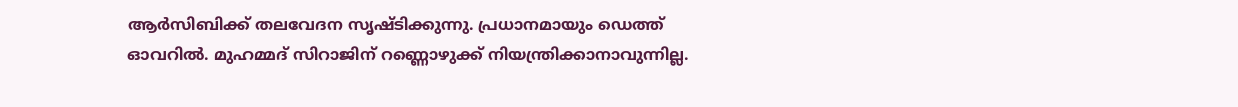ആര്‍സിബിക്ക് തലവേദന സൃഷ്ടിക്കുന്നു. പ്രധാനമായും ഡെത്ത് ഓവറില്‍. മുഹമ്മദ് സിറാജിന് റണ്ണൊഴുക്ക് നിയന്ത്രിക്കാനാവുന്നില്ല.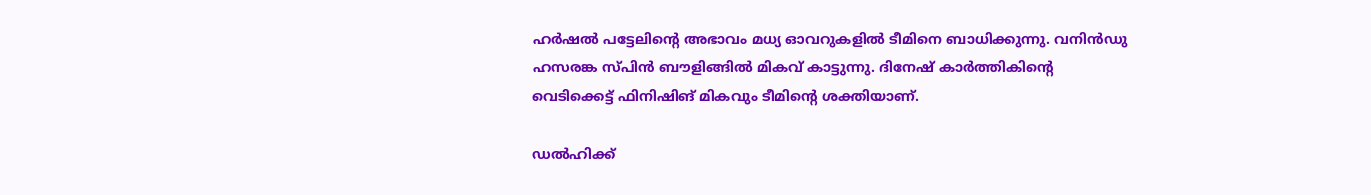ഹര്‍ഷല്‍ പട്ടേലിന്റെ അഭാവം മധ്യ ഓവറുകളില്‍ ടീമിനെ ബാധിക്കുന്നു. വനിന്‍ഡു ഹസരങ്ക സ്പിന്‍ ബൗളിങ്ങില്‍ മികവ് കാട്ടുന്നു. ദിനേഷ് കാര്‍ത്തികിന്റെ വെടിക്കെട്ട് ഫിനിഷിങ് മികവും ടീമിന്റെ ശക്തിയാണ്.

ഡല്‍ഹിക്ക്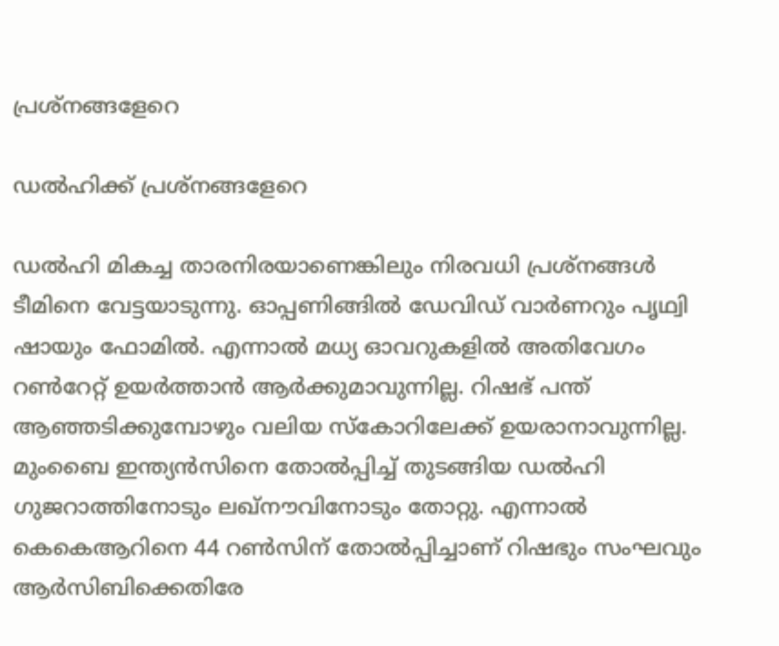പ്രശ്‌നങ്ങളേറെ

ഡല്‍ഹിക്ക് പ്രശ്‌നങ്ങളേറെ

ഡല്‍ഹി മികച്ച താരനിരയാണെങ്കിലും നിരവധി പ്രശ്‌നങ്ങള്‍ ടീമിനെ വേട്ടയാടുന്നു. ഓപ്പണിങ്ങില്‍ ഡേവിഡ് വാര്‍ണറും പൃഥ്വി ഷായും ഫോമില്‍. എന്നാല്‍ മധ്യ ഓവറുകളില്‍ അതിവേഗം റണ്‍റേറ്റ് ഉയര്‍ത്താന്‍ ആര്‍ക്കുമാവുന്നില്ല. റിഷഭ് പന്ത് ആഞ്ഞടിക്കുമ്പോഴും വലിയ സ്‌കോറിലേക്ക് ഉയരാനാവുന്നില്ല. മുംബൈ ഇന്ത്യന്‍സിനെ തോല്‍പ്പിച്ച് തുടങ്ങിയ ഡല്‍ഹി ഗുജറാത്തിനോടും ലഖ്‌നൗവിനോടും തോറ്റു. എന്നാല്‍ കെകെആറിനെ 44 റണ്‍സിന് തോല്‍പ്പിച്ചാണ് റിഷഭും സംഘവും ആര്‍സിബിക്കെതിരേ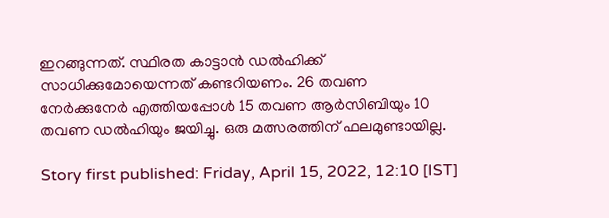ഇറങ്ങുന്നത്. സ്ഥിരത കാട്ടാന്‍ ഡല്‍ഹിക്ക് സാധിക്കുമോയെന്നത് കണ്ടറിയണം. 26 തവണ നേര്‍ക്കുനേര്‍ എത്തിയപ്പോള്‍ 15 തവണ ആര്‍സിബിയും 10 തവണ ഡല്‍ഹിയും ജയിച്ചു. ഒരു മത്സരത്തിന് ഫലമുണ്ടായില്ല.

Story first published: Friday, April 15, 2022, 12:10 [IST]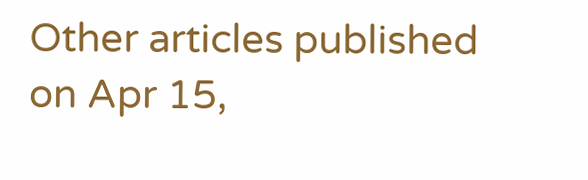Other articles published on Apr 15,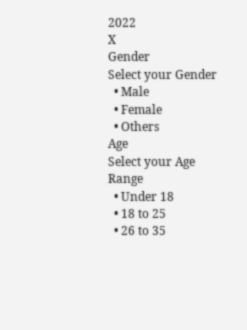2022
X
Gender
Select your Gender
  • Male
  • Female
  • Others
Age
Select your Age Range
  • Under 18
  • 18 to 25
  • 26 to 35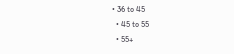• 36 to 45
  • 45 to 55
  • 55+